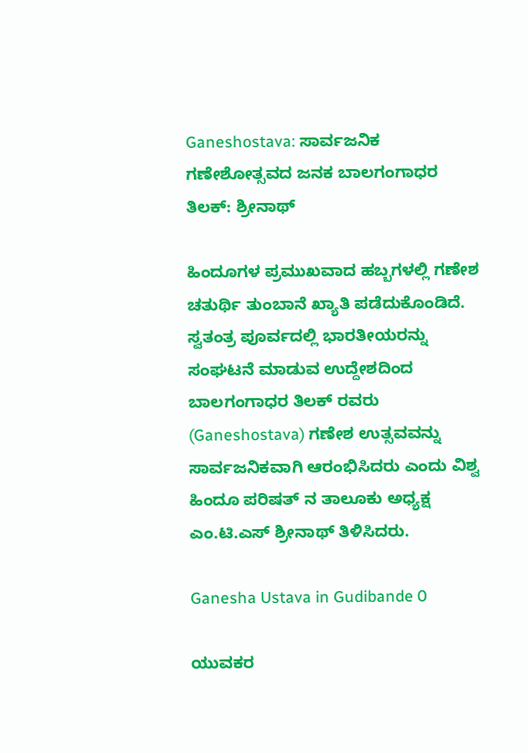Ganeshostava: ಸಾರ್ವಜನಿಕ ಗಣೇಶೋತ್ಸವದ ಜನಕ ಬಾಲಗಂಗಾಧರ ತಿಲಕ್: ಶ್ರೀನಾಥ್

ಹಿಂದೂಗಳ ಪ್ರಮುಖವಾದ ಹಬ್ಬಗಳಲ್ಲಿ ಗಣೇಶ ಚತುರ್ಥಿ ತುಂಬಾನೆ ಖ್ಯಾತಿ ಪಡೆದುಕೊಂಡಿದೆ. ಸ್ವತಂತ್ರ ಪೂರ್ವದಲ್ಲಿ ಭಾರತೀಯರನ್ನು ಸಂಘಟನೆ ಮಾಡುವ ಉದ್ದೇಶದಿಂದ ಬಾಲಗಂಗಾಧರ ತಿಲಕ್ ರವರು (Ganeshostava) ಗಣೇಶ ಉತ್ಸವವನ್ನು ಸಾರ್ವಜನಿಕವಾಗಿ ಆರಂಭಿಸಿದರು ಎಂದು ವಿಶ್ವ ಹಿಂದೂ ಪರಿಷತ್ ನ ತಾಲೂಕು ಅಧ್ಯಕ್ಷ ಎಂ.ಟಿ.ಎಸ್ ಶ್ರೀನಾಥ್ ತಿಳಿಸಿದರು.

Ganesha Ustava in Gudibande 0

ಯುವಕರ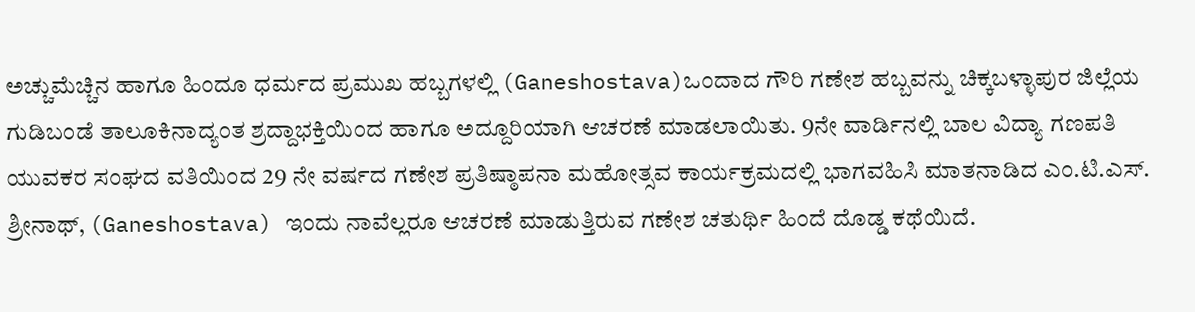ಅಚ್ಚುಮೆಚ್ಚಿನ ಹಾಗೂ ಹಿಂದೂ ಧರ್ಮದ ಪ್ರಮುಖ ಹಬ್ಬಗಳಲ್ಲಿ (Ganeshostava)ಒಂದಾದ ಗೌರಿ ಗಣೇಶ ಹಬ್ಬವನ್ನು ಚಿಕ್ಕಬಳ್ಳಾಪುರ ಜಿಲ್ಲೆಯ ಗುಡಿಬಂಡೆ ತಾಲೂಕಿನಾದ್ಯಂತ ಶ್ರದ್ದಾಭಕ್ತಿಯಿಂದ ಹಾಗೂ ಅದ್ದೂರಿಯಾಗಿ ಆಚರಣೆ ಮಾಡಲಾಯಿತು. 9ನೇ ವಾರ್ಡಿನಲ್ಲಿ ಬಾಲ ವಿದ್ಯಾ ಗಣಪತಿ ಯುವಕರ ಸಂಘದ ವತಿಯಿಂದ 29 ನೇ ವರ್ಷದ ಗಣೇಶ ಪ್ರತಿಷ್ಠಾಪನಾ ಮಹೋತ್ಸವ ಕಾರ್ಯಕ್ರಮದಲ್ಲಿ ಭಾಗವಹಿಸಿ ಮಾತನಾಡಿದ ಎಂ.ಟಿ.ಎಸ್. ಶ್ರೀನಾಥ್, (Ganeshostava) ಇಂದು ನಾವೆಲ್ಲರೂ ಆಚರಣೆ ಮಾಡುತ್ತಿರುವ ಗಣೇಶ ಚತುರ್ಥಿ ಹಿಂದೆ ದೊಡ್ಡ ಕಥೆಯಿದೆ.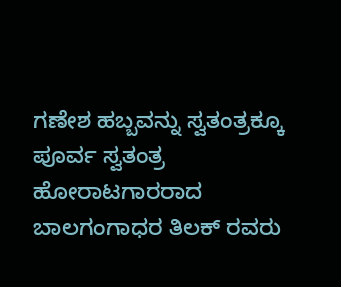ಗಣೇಶ ಹಬ್ಬವನ್ನು ಸ್ವತಂತ್ರಕ್ಕೂ ಪೂರ್ವ ಸ್ವತಂತ್ರ ಹೋರಾಟಗಾರರಾದ ಬಾಲಗಂಗಾಧರ ತಿಲಕ್ ರವರು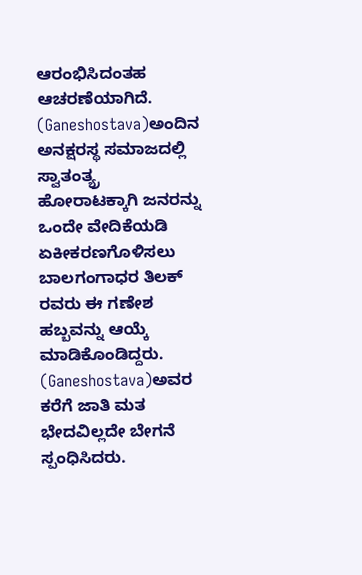ಆರಂಭಿಸಿದಂತಹ ಆಚರಣೆಯಾಗಿದೆ. (Ganeshostava)ಅಂದಿನ ಅನಕ್ಷರಸ್ಥ ಸಮಾಜದಲ್ಲಿ ಸ್ವಾತಂತ್ಯ್ರ ಹೋರಾಟಕ್ಕಾಗಿ ಜನರನ್ನು ಒಂದೇ ವೇದಿಕೆಯಡಿ ಏಕೀಕರಣಗೊಳಿಸಲು ಬಾಲಗಂಗಾಧರ ತಿಲಕ್ ರವರು ಈ ಗಣೇಶ ಹಬ್ಬವನ್ನು ಆಯ್ಕೆ ಮಾಡಿಕೊಂಡಿದ್ದರು. (Ganeshostava)ಅವರ ಕರೆಗೆ ಜಾತಿ ಮತ ಭೇದವಿಲ್ಲದೇ ಬೇಗನೆ ಸ್ಪಂಧಿಸಿದರು.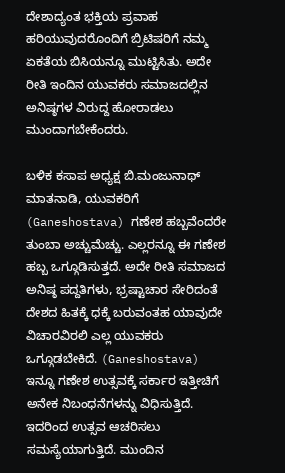ದೇಶಾದ್ಯಂತ ಭಕ್ತಿಯ ಪ್ರವಾಹ ಹರಿಯುವುದರೊಂದಿಗೆ ಬ್ರಿಟಿಷರಿಗೆ ನಮ್ಮ ಏಕತೆಯ ಬಿಸಿಯನ್ನೂ ಮುಟ್ಟಿಸಿತು. ಅದೇ ರೀತಿ ಇಂದಿನ ಯುವಕರು ಸಮಾಜದಲ್ಲಿನ ಅನಿಷ್ಠಗಳ ವಿರುದ್ದ ಹೋರಾಡಲು ಮುಂದಾಗಬೇಕೆಂದರು.

ಬಳಿಕ ಕಸಾಪ ಅಧ್ಯಕ್ಷ ಬಿ.ಮಂಜುನಾಥ್ ಮಾತನಾಡಿ, ಯುವಕರಿಗೆ (Ganeshostava) ಗಣೇಶ ಹಬ್ಬವೆಂದರೇ ತುಂಬಾ ಅಚ್ಚುಮೆಚ್ಚು. ಎಲ್ಲರನ್ನೂ ಈ ಗಣೇಶ ಹಬ್ಬ ಒಗ್ಗೂಡಿಸುತ್ತದೆ. ಅದೇ ರೀತಿ ಸಮಾಜದ ಅನಿಷ್ಠ ಪದ್ದತಿಗಳು, ಭ್ರಷ್ಟಾಚಾರ ಸೇರಿದಂತೆ ದೇಶದ ಹಿತಕ್ಕೆ ಧಕ್ಕೆ ಬರುವಂತಹ ಯಾವುದೇ ವಿಚಾರವಿರಲಿ ಎಲ್ಲ ಯುವಕರು ಒಗ್ಗೂಡಬೇಕಿದೆ. (Ganeshostava) ಇನ್ನೂ ಗಣೇಶ ಉತ್ಸವಕ್ಕೆ ಸರ್ಕಾರ ಇತ್ತೀಚಿಗೆ ಅನೇಕ ನಿಬಂಧನೆಗಳನ್ನು ವಿಧಿಸುತ್ತಿದೆ. ಇದರಿಂದ ಉತ್ಸವ ಆಚರಿಸಲು ಸಮಸ್ಯೆಯಾಗುತ್ತಿದೆ. ಮುಂದಿನ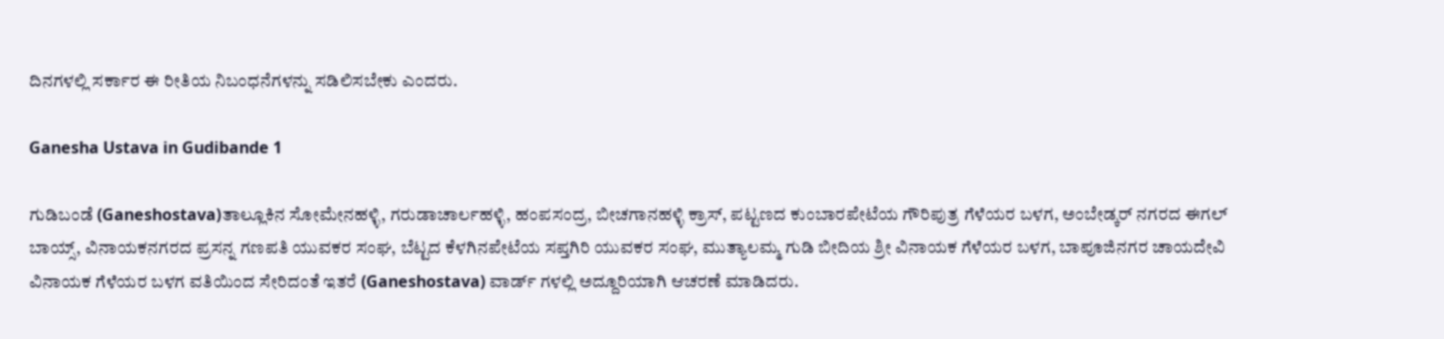ದಿನಗಳಲ್ಲಿ ಸರ್ಕಾರ ಈ ರೀತಿಯ ನಿಬಂಧನೆಗಳನ್ನು ಸಡಿಲಿಸಬೇಕು ಎಂದರು.

Ganesha Ustava in Gudibande 1

ಗುಡಿಬಂಡೆ (Ganeshostava)ತಾಲ್ಲೂಕಿನ ಸೋಮೇನಹಳ್ಳಿ, ಗರುಡಾಚಾರ್ಲಹಳ್ಳಿ, ಹಂಪಸಂದ್ರ, ಬೀಚಗಾನಹಳ್ಳಿ ಕ್ರಾಸ್, ಪಟ್ಟಣದ ಕುಂಬಾರಪೇಟೆಯ ಗೌರಿಪುತ್ರ ಗೆಳೆಯರ ಬಳಗ, ಅಂಬೇಡ್ಕರ್ ನಗರದ ಈಗಲ್ ಬಾಯ್ಸ್, ವಿನಾಯಕನಗರದ ಪ್ರಸನ್ನ ಗಣಪತಿ ಯುವಕರ ಸಂಘ, ಬೆಟ್ಟದ ಕೆಳಗಿನಪೇಟೆಯ ಸಪ್ತಗಿರಿ ಯುವಕರ ಸಂಘ, ಮುತ್ಯಾಲಮ್ಮ ಗುಡಿ ಬೀದಿಯ ಶ್ರೀ ವಿನಾಯಕ ಗೆಳೆಯರ ಬಳಗ, ಬಾಪೂಜಿನಗರ ಚಾಯದೇವಿ ವಿನಾಯಕ ಗೆಳೆಯರ ಬಳಗ ವತಿಯಿಂದ ಸೇರಿದಂತೆ ಇತರೆ (Ganeshostava) ವಾರ್ಡ್ ಗಳಲ್ಲಿ ಅದ್ದೂರಿಯಾಗಿ ಆಚರಣೆ ಮಾಡಿದರು.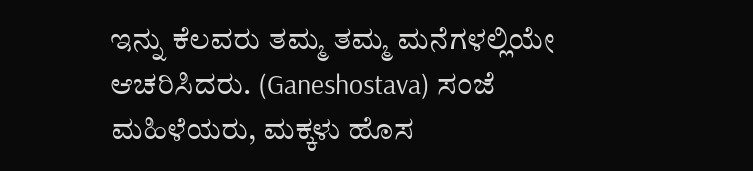ಇನ್ನು ಕೆಲವರು ತಮ್ಮ ತಮ್ಮ ಮನೆಗಳಲ್ಲಿಯೇ ಆಚರಿಸಿದರು. (Ganeshostava) ಸಂಜೆ ಮಹಿಳೆಯರು, ಮಕ್ಕಳು ಹೊಸ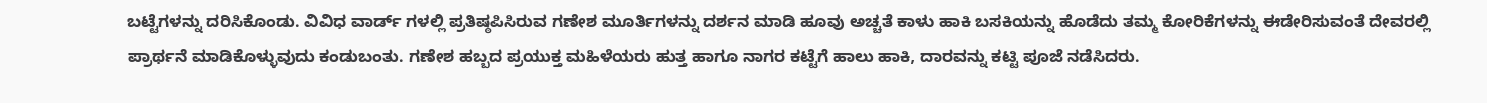ಬಟ್ಟೆಗಳನ್ನು ದರಿಸಿಕೊಂಡು. ವಿವಿಧ ವಾರ್ಡ್ ಗಳಲ್ಲಿ ಪ್ರತಿಷ್ಠಪಿಸಿರುವ ಗಣೇಶ ಮೂರ್ತಿಗಳನ್ನು ದರ್ಶನ ಮಾಡಿ ಹೂವು ಅಚ್ಚತೆ ಕಾಳು ಹಾಕಿ ಬಸಕಿಯನ್ನು ಹೊಡೆದು ತಮ್ಮ ಕೋರಿಕೆಗಳನ್ನು ಈಡೇರಿಸುವಂತೆ ದೇವರಲ್ಲಿ ಪ್ರಾರ್ಥನೆ ಮಾಡಿಕೊಳ್ಳುವುದು ಕಂಡುಬಂತು. ಗಣೇಶ ಹಬ್ಬದ ಪ್ರಯುಕ್ತ ಮಹಿಳೆಯರು ಹುತ್ತ ಹಾಗೂ ನಾಗರ ಕಟ್ಟೆಗೆ ಹಾಲು ಹಾಕಿ, ದಾರವನ್ನು ಕಟ್ಟಿ ಪೂಜೆ ನಡೆಸಿದರು.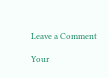Leave a Comment

Your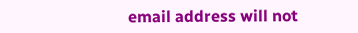email address will not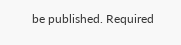be published. Required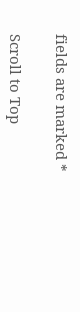fields are marked *

Scroll to Top